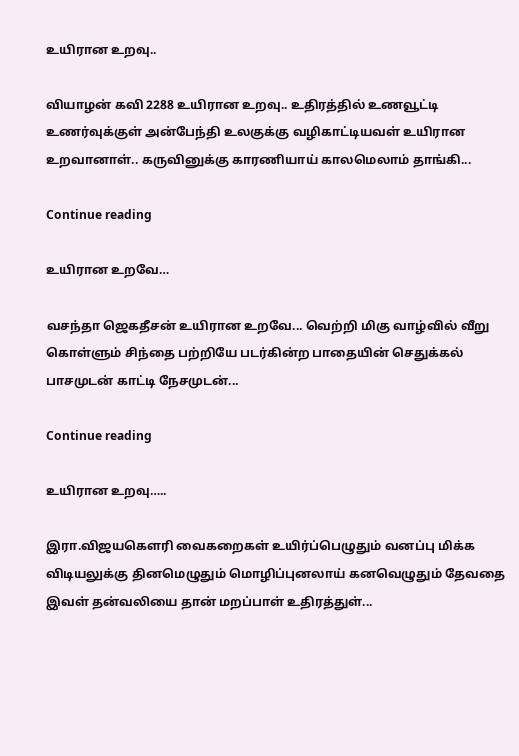உயிரான உறவு..

வியாழன் கவி 2288 உயிரான உறவு.. உதிரத்தில் உணவூட்டி உணர்வுக்குள் அன்பேந்தி உலகுக்கு வழிகாட்டியவள் உயிரான உறவானாள்.. கருவினுக்கு காரணியாய் காலமெலாம் தாங்கி...

Continue reading

உயிரான உறவே…

வசந்தா ஜெகதீசன் உயிரான உறவே... வெற்றி மிகு வாழ்வில் வீறு கொள்ளும் சிந்தை பற்றியே படர்கின்ற பாதையின் செதுக்கல் பாசமுடன் காட்டி நேசமுடன்...

Continue reading

உயிரான உறவு…..

இரா.விஜயகௌரி வைகறைகள் உயிர்ப்பெழுதும் வனப்பு மிக்க விடியலுக்கு தினமெழுதும் மொழிப்புனலாய் கனவெழுதும் தேவதை இவள் தன்வலியை தான் மறப்பாள் உதிரத்துள்...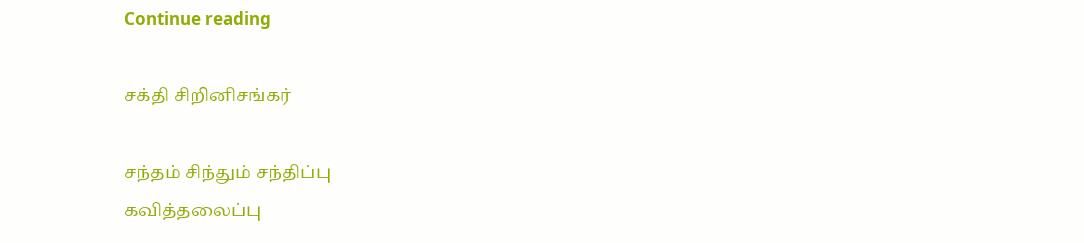Continue reading

சக்தி சிறினிசங்கர்

சந்தம் சிந்தும் சந்திப்பு
கவித்தலைப்பு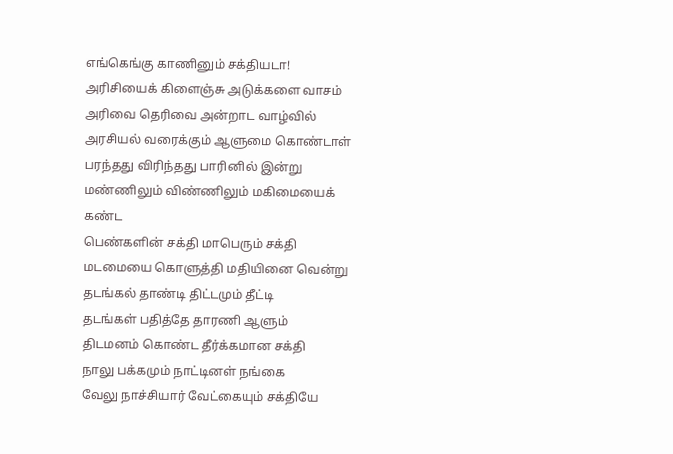எங்கெங்கு காணினும் சக்தியடா!
அரிசியைக் கிளைஞ்சு அடுக்களை வாசம்
அரிவை தெரிவை அன்றாட வாழ்வில்
அரசியல் வரைக்கும் ஆளுமை கொண்டாள்
பரந்தது விரிந்தது பாரினில் இன்று
மண்ணிலும் விண்ணிலும் மகிமையைக் கண்ட
பெண்களின் சக்தி மாபெரும் சக்தி
மடமையை கொளுத்தி மதியினை வென்று
தடங்கல் தாண்டி திட்டமும் தீட்டி
தடங்கள் பதித்தே தாரணி ஆளும்
திடமனம் கொண்ட தீர்க்கமான சக்தி
நாலு பக்கமும் நாட்டினள் நங்கை
வேலு நாச்சியார் வேட்கையும் சக்தியே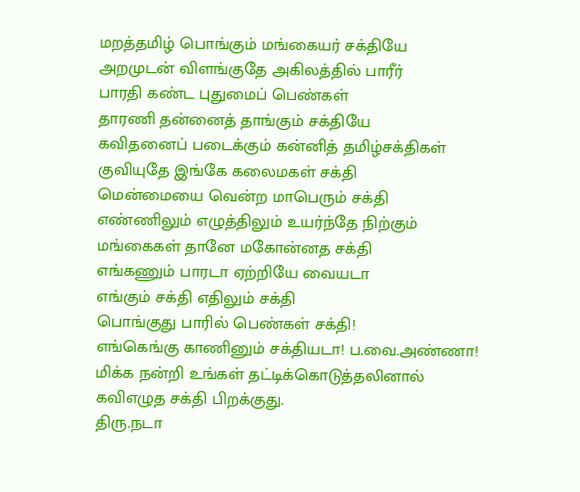மறத்தமிழ் பொங்கும் மங்கையர் சக்தியே
அறமுடன் விளங்குதே அகிலத்தில் பாரீர்
பாரதி கண்ட புதுமைப் பெண்கள்
தாரணி தன்னைத் தாங்கும் சக்தியே
கவிதனைப் படைக்கும் கன்னித் தமிழ்சக்திகள்
குவியுதே இங்கே கலைமகள் சக்தி
மென்மையை வென்ற மாபெரும் சக்தி
எண்ணிலும் எழுத்திலும் உயர்ந்தே நிற்கும்
மங்கைகள் தானே மகோன்னத சக்தி
எங்கணும் பாரடா ஏற்றியே வையடா
எங்கும் சக்தி எதிலும் சக்தி
பொங்குது பாரில் பெண்கள் சக்தி!
எங்கெங்கு காணினும் சக்தியடா! ப.வை.அண்ணா! மிக்க நன்றி உங்கள் தட்டிக்கொடுத்தலினால் கவிஎழுத சக்தி பிறக்குது.
திரு.நடா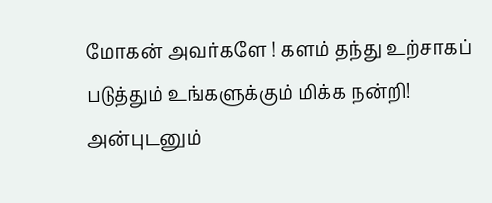மோகன் அவர்களே ! களம் தந்து உற்சாகப் படுத்தும் உங்களுக்கும் மிக்க நன்றி!
அன்புடனும்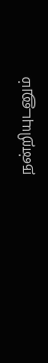நன்றியுடனும்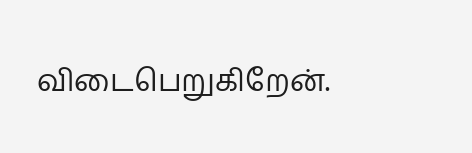விடைபெறுகிறேன்.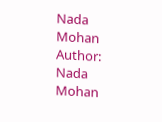Nada Mohan
Author: Nada Mohan